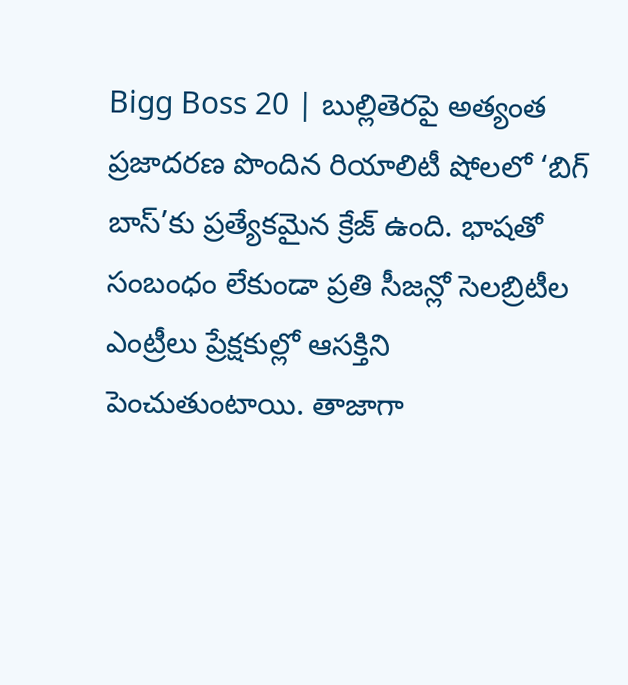Bigg Boss 20 | బుల్లితెరపై అత్యంత ప్రజాదరణ పొందిన రియాలిటీ షోలలో ‘బిగ్ బాస్’కు ప్రత్యేకమైన క్రేజ్ ఉంది. భాషతో సంబంధం లేకుండా ప్రతి సీజన్లో సెలబ్రిటీల ఎంట్రీలు ప్రేక్షకుల్లో ఆసక్తిని పెంచుతుంటాయి. తాజాగా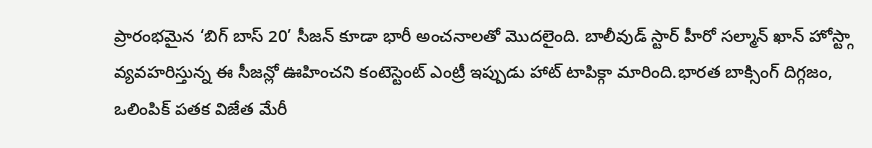ప్రారంభమైన ‘బిగ్ బాస్ 20’ సీజన్ కూడా భారీ అంచనాలతో మొదలైంది. బాలీవుడ్ స్టార్ హీరో సల్మాన్ ఖాన్ హోస్ట్గా వ్యవహరిస్తున్న ఈ సీజన్లో ఊహించని కంటెస్టెంట్ ఎంట్రీ ఇప్పుడు హాట్ టాపిక్గా మారింది.భారత బాక్సింగ్ దిగ్గజం, ఒలింపిక్ పతక విజేత మేరీ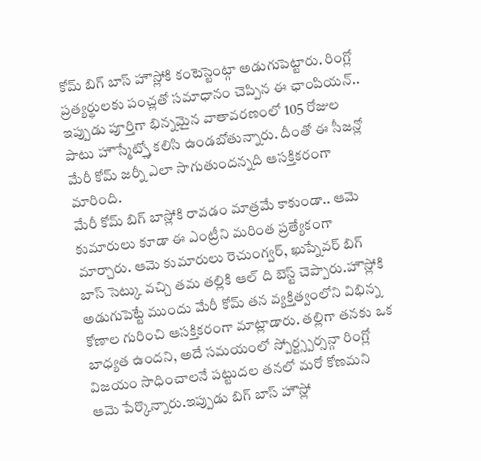కోమ్ బిగ్ బాస్ హౌస్లోకి కంటెస్టెంట్గా అడుగుపెట్టారు. రింగ్లో ప్రత్యర్థులకు పంచ్లతో సమాధానం చెప్పిన ఈ ఛాంపియన్.. ఇప్పుడు పూర్తిగా భిన్నమైన వాతావరణంలో 105 రోజుల పాటు హౌస్మేట్స్తో కలిసి ఉండబోతున్నారు. దీంతో ఈ సీజన్లో మేరీ కోమ్ జర్నీ ఎలా సాగుతుందన్నది ఆసక్తికరంగా మారింది.
మేరీ కోమ్ బిగ్ బాస్లోకి రావడం మాత్రమే కాకుండా.. ఆమె కుమారులు కూడా ఈ ఎంట్రీని మరింత ప్రత్యేకంగా మార్చారు. ఆమె కుమారులు రెచుంగ్వర్, ఖుప్నేవర్ బిగ్ బాస్ సెట్కు వచ్చి తమ తల్లికి ఆల్ ది బెస్ట్ చెప్పారు.హౌస్లోకి అడుగుపెట్టే ముందు మేరీ కోమ్ తన వ్యక్తిత్వంలోని విభిన్న కోణాల గురించి ఆసక్తికరంగా మాట్లాడారు. తల్లిగా తనకు ఒక బాధ్యత ఉందని, అదే సమయంలో స్పోర్ట్స్పర్సన్గా రింగ్లో విజయం సాధించాలనే పట్టుదల తనలో మరో కోణమని ఆమె పేర్కొన్నారు.ఇప్పుడు బిగ్ బాస్ హౌస్లో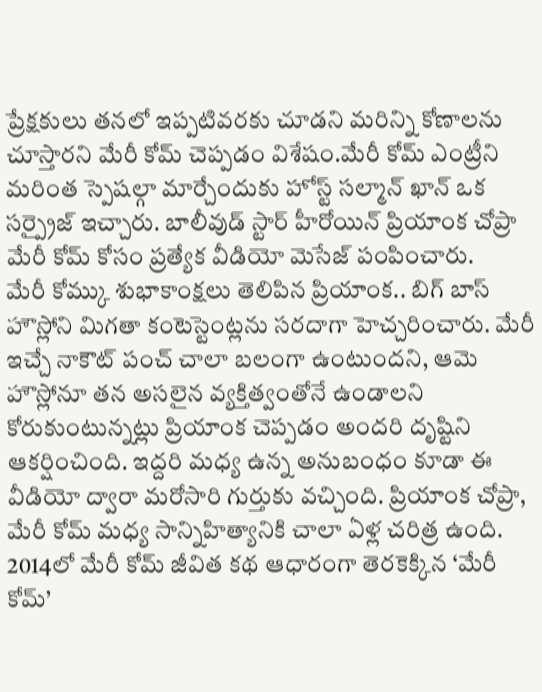ప్రేక్షకులు తనలో ఇప్పటివరకు చూడని మరిన్ని కోణాలను చూస్తారని మేరీ కోమ్ చెప్పడం విశేషం.మేరీ కోమ్ ఎంట్రీని మరింత స్పెషల్గా మార్చేందుకు హోస్ట్ సల్మాన్ ఖాన్ ఒక సర్ప్రైజ్ ఇచ్చారు. బాలీవుడ్ స్టార్ హీరోయిన్ ప్రియాంక చోప్రా మేరీ కోమ్ కోసం ప్రత్యేక వీడియో మెసేజ్ పంపించారు.
మేరీ కోమ్కు శుభాకాంక్షలు తెలిపిన ప్రియాంక.. బిగ్ బాస్ హౌస్లోని మిగతా కంటెస్టెంట్లను సరదాగా హెచ్చరించారు. మేరీ ఇచ్చే నాకౌట్ పంచ్ చాలా బలంగా ఉంటుందని, ఆమె హౌస్లోనూ తన అసలైన వ్యక్తిత్వంతోనే ఉండాలని కోరుకుంటున్నట్లు ప్రియాంక చెప్పడం అందరి దృష్టిని ఆకర్షించింది. ఇద్దరి మధ్య ఉన్న అనుబంధం కూడా ఈ వీడియో ద్వారా మరోసారి గుర్తుకు వచ్చింది. ప్రియాంక చోప్రా, మేరీ కోమ్ మధ్య సాన్నిహిత్యానికి చాలా ఏళ్ల చరిత్ర ఉంది. 2014లో మేరీ కోమ్ జీవిత కథ ఆధారంగా తెరకెక్కిన ‘మేరీ కోమ్’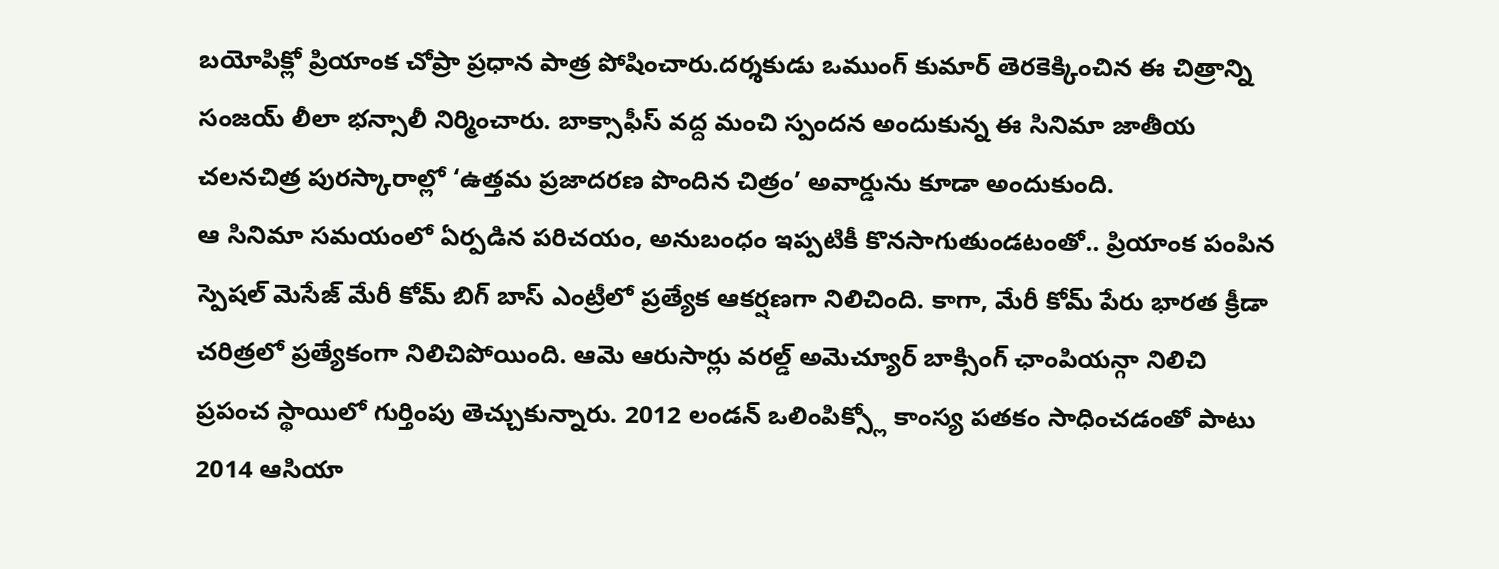బయోపిక్లో ప్రియాంక చోప్రా ప్రధాన పాత్ర పోషించారు.దర్శకుడు ఒముంగ్ కుమార్ తెరకెక్కించిన ఈ చిత్రాన్ని సంజయ్ లీలా భన్సాలీ నిర్మించారు. బాక్సాఫీస్ వద్ద మంచి స్పందన అందుకున్న ఈ సినిమా జాతీయ చలనచిత్ర పురస్కారాల్లో ‘ఉత్తమ ప్రజాదరణ పొందిన చిత్రం’ అవార్డును కూడా అందుకుంది.
ఆ సినిమా సమయంలో ఏర్పడిన పరిచయం, అనుబంధం ఇప్పటికీ కొనసాగుతుండటంతో.. ప్రియాంక పంపిన స్పెషల్ మెసేజ్ మేరీ కోమ్ బిగ్ బాస్ ఎంట్రీలో ప్రత్యేక ఆకర్షణగా నిలిచింది. కాగా, మేరీ కోమ్ పేరు భారత క్రీడా చరిత్రలో ప్రత్యేకంగా నిలిచిపోయింది. ఆమె ఆరుసార్లు వరల్డ్ అమెచ్యూర్ బాక్సింగ్ ఛాంపియన్గా నిలిచి ప్రపంచ స్థాయిలో గుర్తింపు తెచ్చుకున్నారు. 2012 లండన్ ఒలింపిక్స్లో కాంస్య పతకం సాధించడంతో పాటు 2014 ఆసియా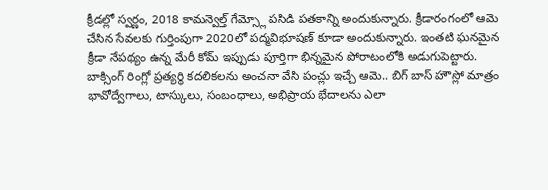క్రీడల్లో స్వర్ణం, 2018 కామన్వెల్త్ గేమ్స్లో పసిడి పతకాన్ని అందుకున్నారు. క్రీడారంగంలో ఆమె చేసిన సేవలకు గుర్తింపుగా 2020లో పద్మవిభూషణ్ కూడా అందుకున్నారు. ఇంతటి ఘనమైన క్రీడా నేపథ్యం ఉన్న మేరీ కోమ్ ఇప్పుడు పూర్తిగా భిన్నమైన పోరాటంలోకి అడుగుపెట్టారు. బాక్సింగ్ రింగ్లో ప్రత్యర్థి కదలికలను అంచనా వేసి పంచ్లు ఇచ్చే ఆమె.. బిగ్ బాస్ హౌస్లో మాత్రం భావోద్వేగాలు, టాస్కులు, సంబంధాలు, అభిప్రాయ భేదాలను ఎలా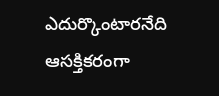ఎదుర్కొంటారనేది ఆసక్తికరంగా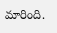మారింది.